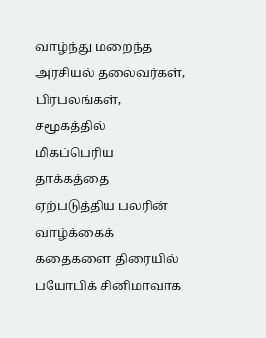வாழ்ந்து மறைந்த அரசியல் தலைவர்கள், பிரபலங்கள், சமூகத்தில் மிகப்பெரிய தாக்கத்தை ஏற்படுத்திய பலரின் வாழ்க்கைக் கதைகளை திரையில் பயோபிக் சினிமாவாக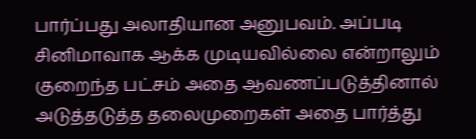பார்ப்பது அலாதியான அனுபவம். அப்படி சினிமாவாக ஆக்க முடியவில்லை என்றாலும் குறைந்த பட்சம் அதை ஆவணப்படுத்தினால் அடுத்தடுத்த தலைமுறைகள் அதை பார்த்து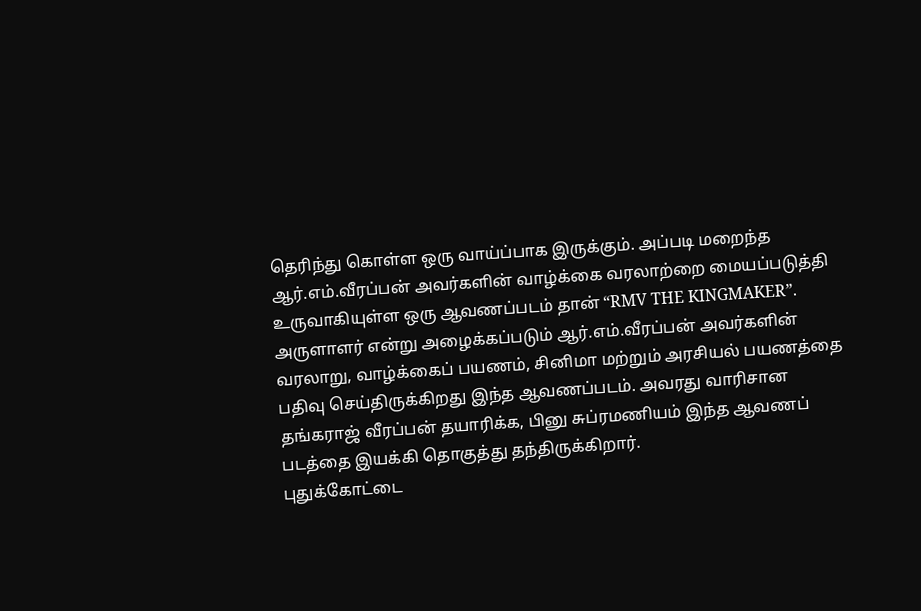தெரிந்து கொள்ள ஒரு வாய்ப்பாக இருக்கும். அப்படி மறைந்த ஆர்.எம்.வீரப்பன் அவர்களின் வாழ்க்கை வரலாற்றை மையப்படுத்தி உருவாகியுள்ள ஒரு ஆவணப்படம் தான் “RMV THE KINGMAKER”.
அருளாளர் என்று அழைக்கப்படும் ஆர்.எம்.வீரப்பன் அவர்களின் வரலாறு, வாழ்க்கைப் பயணம், சினிமா மற்றும் அரசியல் பயணத்தை பதிவு செய்திருக்கிறது இந்த ஆவணப்படம். அவரது வாரிசான தங்கராஜ் வீரப்பன் தயாரிக்க, பினு சுப்ரமணியம் இந்த ஆவணப் படத்தை இயக்கி தொகுத்து தந்திருக்கிறார்.
புதுக்கோட்டை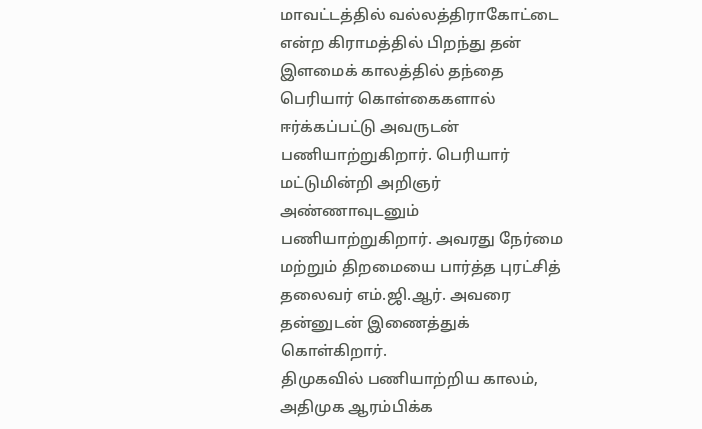மாவட்டத்தில் வல்லத்திராகோட்டை என்ற கிராமத்தில் பிறந்து தன் இளமைக் காலத்தில் தந்தை பெரியார் கொள்கைகளால் ஈர்க்கப்பட்டு அவருடன் பணியாற்றுகிறார். பெரியார் மட்டுமின்றி அறிஞர் அண்ணாவுடனும் பணியாற்றுகிறார். அவரது நேர்மை மற்றும் திறமையை பார்த்த புரட்சித் தலைவர் எம்.ஜி.ஆர். அவரை தன்னுடன் இணைத்துக் கொள்கிறார்.
திமுகவில் பணியாற்றிய காலம், அதிமுக ஆரம்பிக்க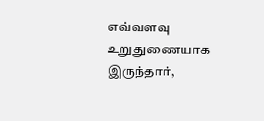எவ்வளவு உறுதுணையாக இருந்தார்,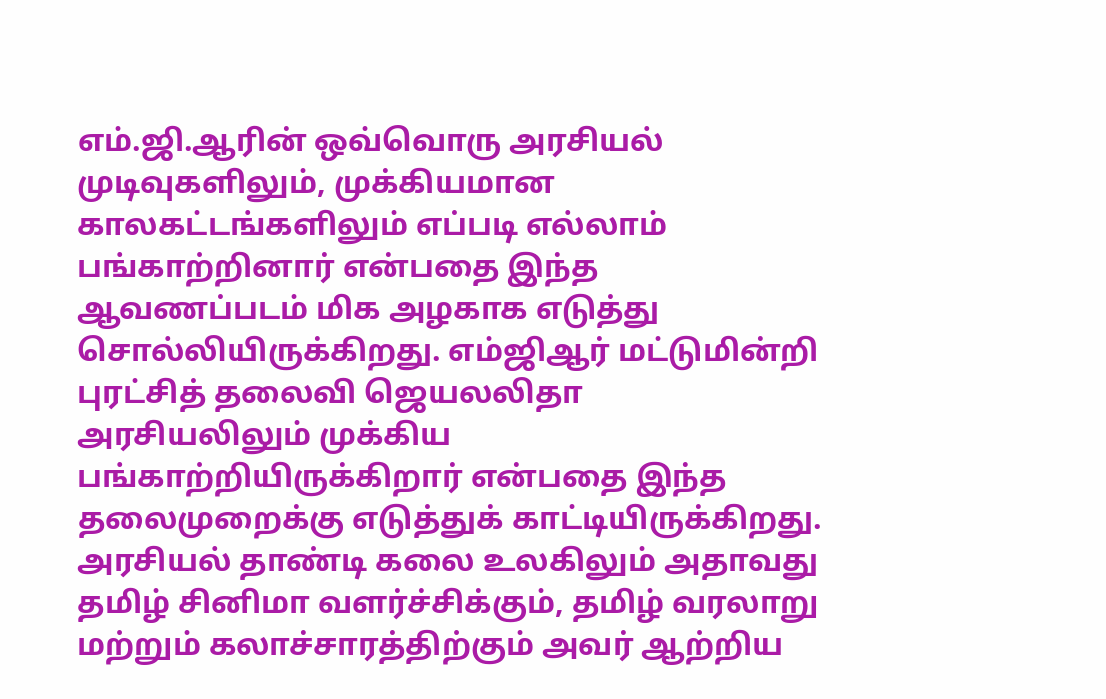எம்.ஜி.ஆரின் ஒவ்வொரு அரசியல் முடிவுகளிலும், முக்கியமான காலகட்டங்களிலும் எப்படி எல்லாம் பங்காற்றினார் என்பதை இந்த ஆவணப்படம் மிக அழகாக எடுத்து சொல்லியிருக்கிறது. எம்ஜிஆர் மட்டுமின்றி புரட்சித் தலைவி ஜெயலலிதா அரசியலிலும் முக்கிய பங்காற்றியிருக்கிறார் என்பதை இந்த தலைமுறைக்கு எடுத்துக் காட்டியிருக்கிறது.
அரசியல் தாண்டி கலை உலகிலும் அதாவது தமிழ் சினிமா வளர்ச்சிக்கும், தமிழ் வரலாறு மற்றும் கலாச்சாரத்திற்கும் அவர் ஆற்றிய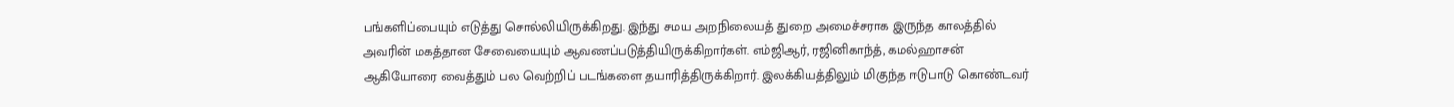பங்களிப்பையும் எடுத்து சொல்லியிருக்கிறது. இந்து சமய அறநிலையத் துறை அமைச்சராக இருந்த காலத்தில் அவரின் மகத்தான சேவையையும் ஆவணப்படுத்தியிருக்கிறார்கள். எம்ஜிஆர், ரஜினிகாந்த், கமல்ஹாசன் ஆகியோரை வைத்தும் பல வெற்றிப் படங்களை தயாரித்திருக்கிறார். இலக்கியத்திலும் மிகுந்த ஈடுபாடு கொண்டவர்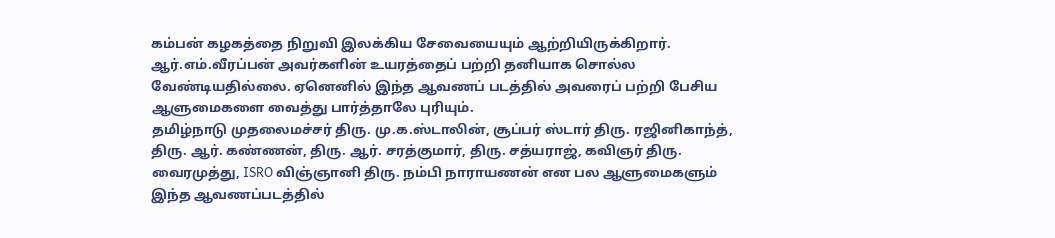கம்பன் கழகத்தை நிறுவி இலக்கிய சேவையையும் ஆற்றியிருக்கிறார்.
ஆர்.எம்.வீரப்பன் அவர்களின் உயரத்தைப் பற்றி தனியாக சொல்ல வேண்டியதில்லை. ஏனெனில் இந்த ஆவணப் படத்தில் அவரைப் பற்றி பேசிய ஆளுமைகளை வைத்து பார்த்தாலே புரியும்.
தமிழ்நாடு முதலைமச்சர் திரு. மு.க.ஸ்டாலின், சூப்பர் ஸ்டார் திரு. ரஜினிகாந்த், திரு. ஆர். கண்ணன், திரு. ஆர். சரத்குமார், திரு. சத்யராஜ், கவிஞர் திரு. வைரமுத்து, ISRO விஞ்ஞானி திரு. நம்பி நாராயணன் என பல ஆளுமைகளும் இந்த ஆவணப்படத்தில்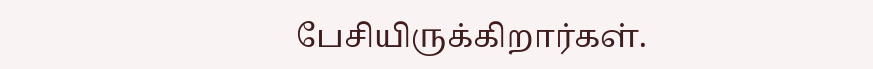பேசியிருக்கிறார்கள்.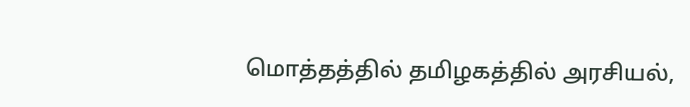மொத்தத்தில் தமிழகத்தில் அரசியல்,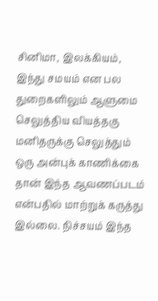சினிமா, இலக்கியம், இந்து சமயம் என பல துறைகளிலும் ஆளுமை செலுத்திய வியத்தகு மனிதருக்கு செலுத்தும் ஒரு அன்புக் காணிக்கை தான் இந்த ஆவணப்படம் என்பதில் மாற்றுக் கருத்து இல்லை. நிச்சயம் இந்த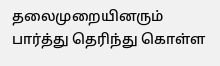தலைமுறையினரும் பார்த்து தெரிந்து கொள்ள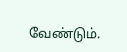வேண்டும்.